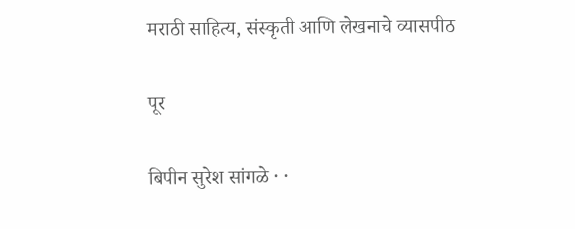मराठी साहित्य, संस्कृती आणि लेखनाचे व्यासपीठ

पूर

बिपीन सुरेश सांगळे · ·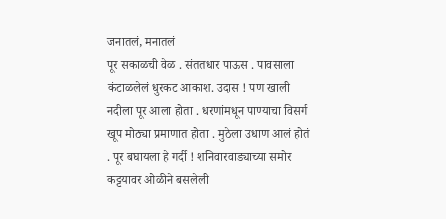जनातलं, मनातलं
पूर सकाळची वेळ . संततधार पाऊस . पावसाला कंटाळलेलं धुरकट आकाश. उदास ! पण खाली नदीला पूर आला होता . धरणांमधून पाण्याचा विसर्ग खूप मोठ्या प्रमाणात होता . मुठेला उधाण आलं होतं . पूर बघायला हे गर्दी ! शनिवारवाड्याच्या समोर कट्टयावर ओळीने बसलेली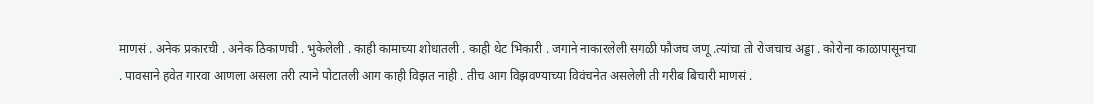माणसं . अनेक प्रकारची . अनेक ठिकाणची . भुकेलेली . काही कामाच्या शोधातली . काही थेट भिकारी . जगाने नाकारलेली सगळी फौजच जणू .त्यांचा तो रोजचाच अड्डा . कोरोना काळापासूनचा . पावसाने हवेत गारवा आणला असला तरी त्याने पोटातली आग काही विझत नाही . तीच आग विझवण्याच्या विवंचनेत असलेली ती गरीब बिचारी माणसं .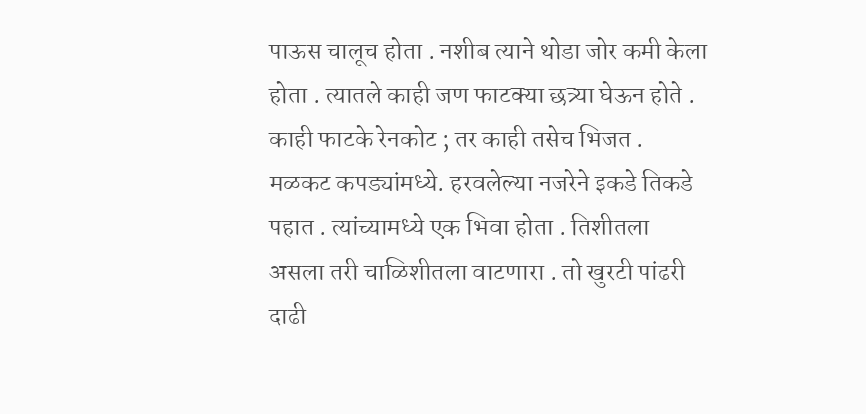पाऊस चालूच होता . नशीब त्याने थोडा जोर कमी केला होता . त्यातले काही जण फाटक्या छत्र्या घेऊन होते . काही फाटके रेनकोट ; तर काही तसेच भिजत . मळकट कपड्यांमध्ये. हरवलेल्या नजरेने इकडे तिकडे पहात . त्यांच्यामध्ये एक भिवा होता . तिशीतला असला तरी चाळिशीतला वाटणारा . तो खुरटी पांढरी दाढी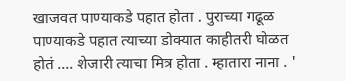खाजवत पाण्याकडे पहात होता . पुराच्या गढूळ पाण्याकडे पहात त्याच्या डोक्यात काहीतरी घोळत होतं .... शेजारी त्याचा मित्र होता . म्हातारा नाना . '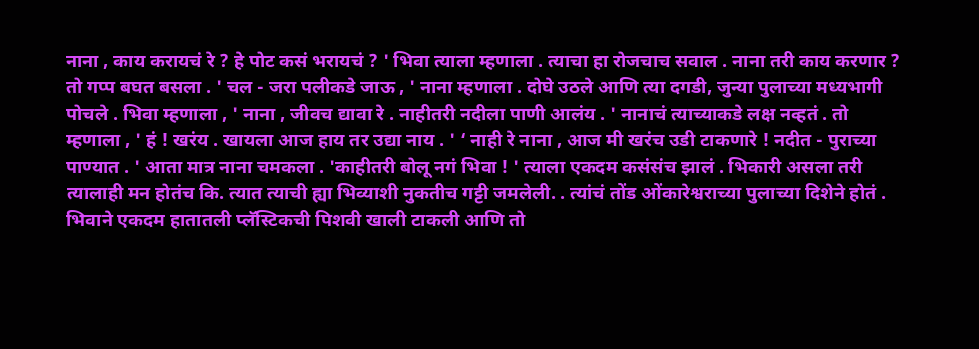नाना , काय करायचं रे ? हे पोट कसं भरायचं ? ' भिवा त्याला म्हणाला . त्याचा हा रोजचाच सवाल . नाना तरी काय करणार ? तो गप्प बघत बसला . ' चल - जरा पलीकडे जाऊ , ' नाना म्हणाला . दोघे उठले आणि त्या दगडी, जुन्या पुलाच्या मध्यभागी पोचले . भिवा म्हणाला , ' नाना , जीवच द्यावा रे . नाहीतरी नदीला पाणी आलंय . ' नानाचं त्याच्याकडे लक्ष नव्हतं . तो म्हणाला , ' हं ! खरंय . खायला आज हाय तर उद्या नाय . ' ‘ नाही रे नाना , आज मी खरंच उडी टाकणारे ! नदीत - पुराच्या पाण्यात . ' आता मात्र नाना चमकला . 'काहीतरी बोलू नगं भिवा ! ' त्याला एकदम कसंसंच झालं . भिकारी असला तरी त्यालाही मन होतंच कि. त्यात त्याची ह्या भिव्याशी नुकतीच गट्टी जमलेली. . त्यांचं तोंड ओंकारेश्वराच्या पुलाच्या दिशेने होतं . भिवाने एकदम हातातली प्लॅस्टिकची पिशवी खाली टाकली आणि तो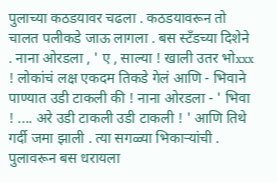पुलाच्या कठडयावर चढला . कठडयावरून तो चालत पलीकडे जाऊ लागला . बस स्टँडच्या दिशेने . नाना ओरडला , ' ए , साल्या ! खाली उतर भोxxx ! लोकांचं लक्ष एकदम तिकडे गेलं आणि - भिवाने पाण्यात उडी टाकली की ! नाना ओरडला - ' भिवा ! .... अरे उडी टाकली उडी टाकली ! ' आणि तिथे गर्दी जमा झाली . त्या सगळ्या भिकाऱ्यांची . पुलावरून बस धरायला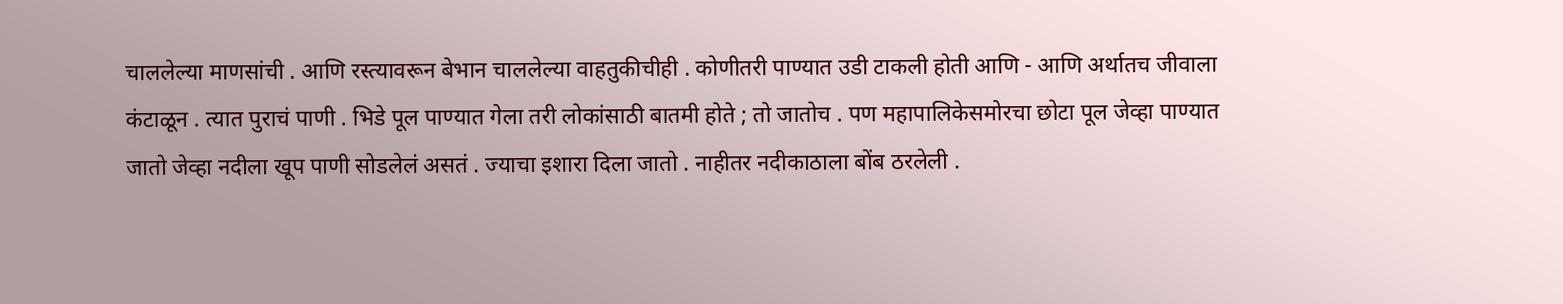चाललेल्या माणसांची . आणि रस्त्यावरून बेभान चाललेल्या वाहतुकीचीही . कोणीतरी पाण्यात उडी टाकली होती आणि - आणि अर्थातच जीवाला कंटाळून . त्यात पुराचं पाणी . भिडे पूल पाण्यात गेला तरी लोकांसाठी बातमी होते ; तो जातोच . पण महापालिकेसमोरचा छोटा पूल जेव्हा पाण्यात जातो जेव्हा नदीला खूप पाणी सोडलेलं असतं . ज्याचा इशारा दिला जातो . नाहीतर नदीकाठाला बोंब ठरलेली .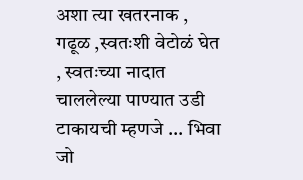अशा त्या खतरनाक , गढूळ ,स्वतःशी वेटोळं घेत , स्वतःच्या नादात चाललेल्या पाण्यात उडी टाकायची म्हणजे ... भिवा जो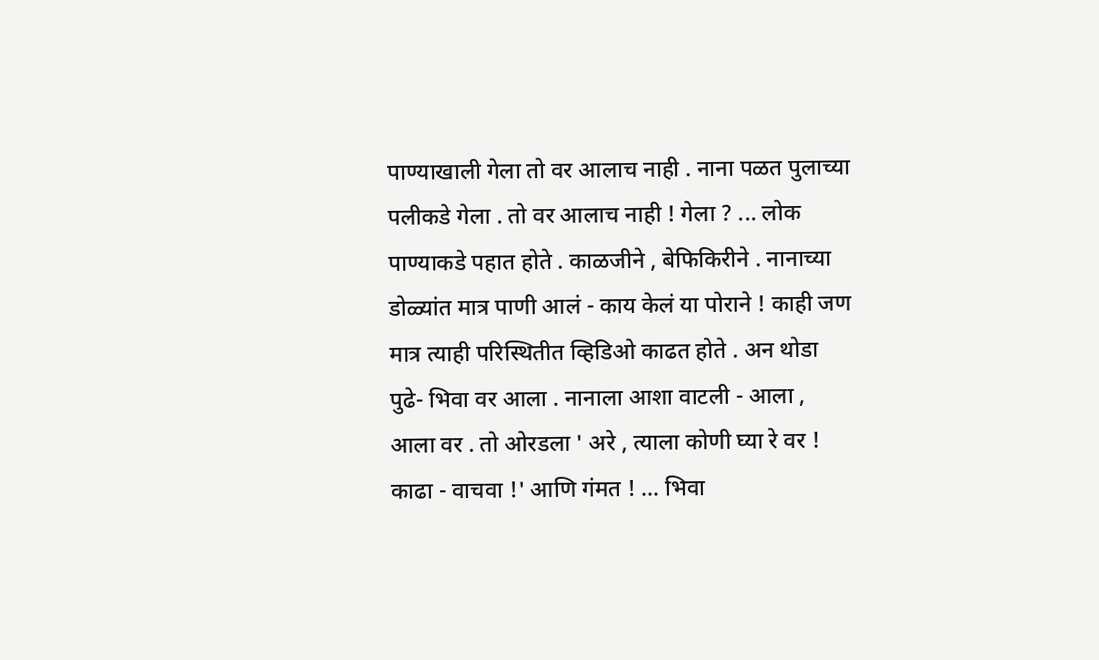पाण्याखाली गेला तो वर आलाच नाही . नाना पळत पुलाच्या पलीकडे गेला . तो वर आलाच नाही ! गेला ? ... लोक पाण्याकडे पहात होते . काळजीने , बेफिकिरीने . नानाच्या डोळ्यांत मात्र पाणी आलं - काय केलं या पोराने ! काही जण मात्र त्याही परिस्थितीत व्हिडिओ काढत होते . अन थोडा पुढे- भिवा वर आला . नानाला आशा वाटली - आला , आला वर . तो ओरडला ' अरे , त्याला कोणी घ्या रे वर ! काढा - वाचवा !' आणि गंमत ! ... भिवा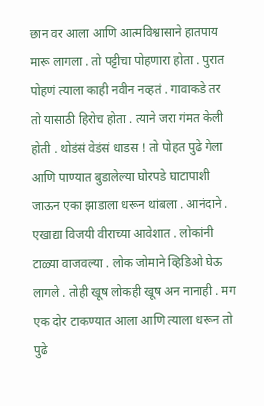छान वर आला आणि आत्मविश्वासाने हातपाय मारू लागला . तो पट्टीचा पोहणारा होता . पुरात पोहणं त्याला काही नवीन नव्हतं . गावाकडे तर तो यासाठी हिरोच होता . त्याने जरा गंमत केली होती . थोडंसं वेडंसं धाडस ! तो पोहत पुढे गेला आणि पाण्यात बुडालेल्या घोरपडे घाटापाशी जाऊन एका झाडाला धरून थांबला . आनंदाने . एखाद्या विजयी वीराच्या आवेशात . लोकांनी टाळ्या वाजवल्या . लोक जोमाने व्हिडिओ घेऊ लागले . तोही खूष लोकही खूष अन नानाही . मग एक दोर टाकण्यात आला आणि त्याला धरून तो पुढे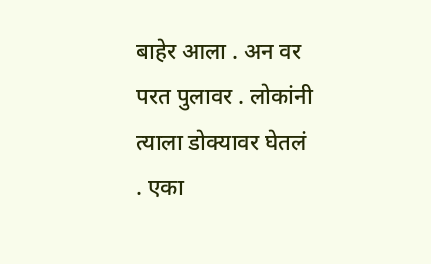बाहेर आला . अन वर परत पुलावर . लोकांनी त्याला डोक्यावर घेतलं . एका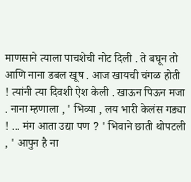माणसाने त्याला पाचशेची नोट दिली . ते बघून तो आणि नाना डबल खूष . आज खायची चंगळ होती ! त्यांनी त्या दिवशी ऐश केली . खाऊन पिऊन मजा . नाना म्हणाला , ' भिव्या , लय भारी केलंस गड्या ! ... मंग आता उद्या पण ? ' भिवाने छाती थोपटली , ' आपुन है ना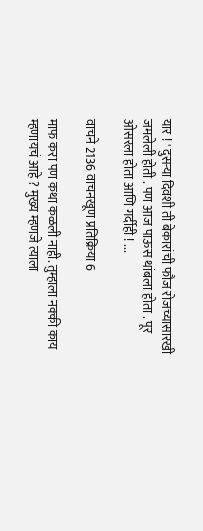यार ! ' दुसऱ्या दिवशी ती बेकारांची फौज रोजच्यासारखी जमलेली होती . पण आज पाऊस थांबला होता . पूर ओसरला होता आणि गर्दीही ! ...

वाचने 2136 वाचनखूण प्रतिक्रिया 6

माफ करा पण कथा कळली नाही. तुम्हाला नक्की काय म्हणायचं आहे ? मुख्य म्हणजे त्याला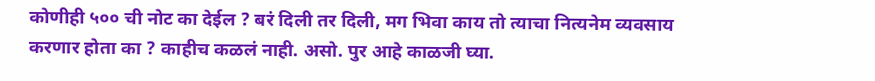कोणीही ५०० ची नोट का देईल ? बरं दिली तर दिली, मग भिवा काय तो त्याचा नित्यनेम व्यवसाय करणार होता का ? काहीच कळलं नाही. असो. पुर आहे काळजी घ्या.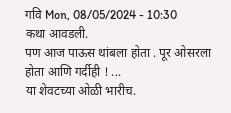गवि Mon, 08/05/2024 - 10:30
कथा आवडली.
पण आज पाऊस थांबला होता . पूर ओसरला होता आणि गर्दीही ! ...
या शेवटच्या ओळी भारीच.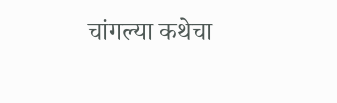चांगल्या कथेचा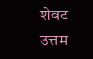शेवट उत्तम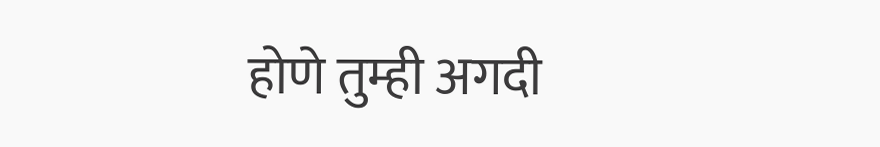होणे तुम्ही अगदी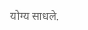योग्य साधले.